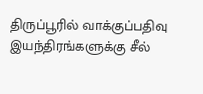திருப்பூரில் வாக்குப்பதிவு இயந்திரங்களுக்கு சீல்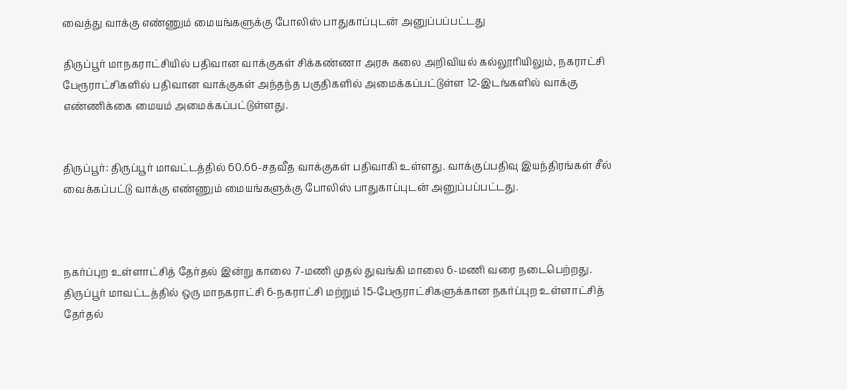வைத்து வாக்கு எண்ணும் மையங்களுக்கு போலிஸ் பாதுகாப்புடன் அனுப்பப்பட்டது

திருப்பூர் மாநகராட்சியில் பதிவான வாக்குகள் சிக்கண்ணா அரசு கலை அறிவியல் கல்லூரியிலும், நகராட்சி பேரூராட்சிகளில் பதிவான வாக்குகள் அந்தந்த பகுதிகளில் அமைக்கப்பட்டுள்ள 12-இடங்களில் வாக்கு எண்ணிக்கை மையம் அமைக்கப்பட்டுள்ளது.


திருப்பூர்: திருப்பூர் மாவட்டத்தில் 60.66-சதவீத வாக்குகள் பதிவாகி உள்ளது. வாக்குப்பதிவு இயந்திரங்கள் சீல் வைக்கப்பட்டு வாக்கு எண்ணும் மையங்களுக்கு போலிஸ் பாதுகாப்புடன் அனுப்பப்பட்டது.



நகர்ப்புற உள்ளாட்சித் தேர்தல் இன்று காலை 7-மணி முதல் துவங்கி மாலை 6-மணி வரை நடைபெற்றது. திருப்பூர் மாவட்டத்தில் ஒரு மாநகராட்சி 6-நகராட்சி மற்றும் 15-பேரூராட்சிகளுக்கான நகர்ப்புற உள்ளாட்சித் தேர்தல்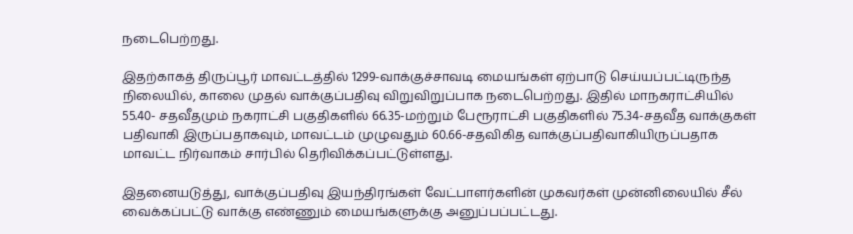நடைபெற்றது.

இதற்காகத் திருப்பூர் மாவட்டத்தில் 1299-வாக்குச்சாவடி மையங்கள் ஏற்பாடு செய்யப்பட்டிருந்த நிலையில், காலை முதல் வாக்குப்பதிவு விறுவிறுப்பாக நடைபெற்றது. இதில் மாநகராட்சியில் 55.40- சதவீதமும் நகராட்சி பகுதிகளில் 66.35-மற்றும் பேரூராட்சி பகுதிகளில் 75.34-சதவீத வாக்குகள் பதிவாகி இருப்பதாகவும், மாவட்டம் முழுவதும் 60.66-சதவிகித வாக்குப்பதிவாகியிருப்பதாக மாவட்ட நிர்வாகம் சார்பில் தெரிவிக்கப்பட்டுள்ளது.

இதனையடுத்து, வாக்குப்பதிவு இயந்திரங்கள் வேட்பாளர்களின் முகவர்கள் முன்னிலையில் சீல் வைக்கப்பட்டு வாக்கு எண்ணும் மையங்களுக்கு அனுப்பப்பட்டது.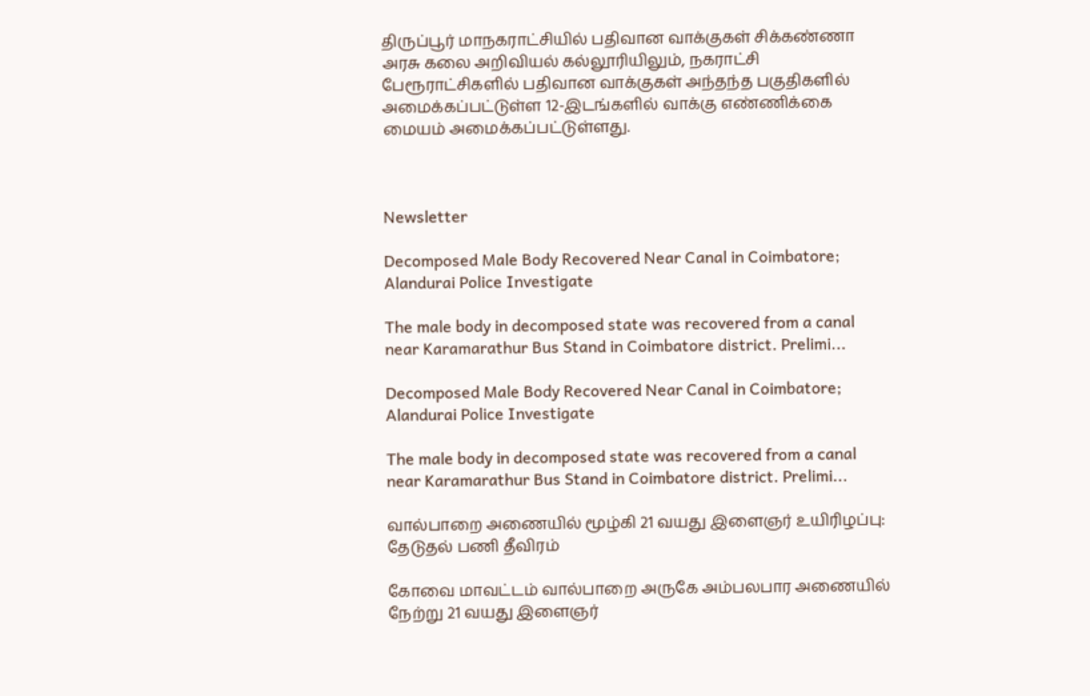திருப்பூர் மாநகராட்சியில் பதிவான வாக்குகள் சிக்கண்ணா அரசு கலை அறிவியல் கல்லூரியிலும், நகராட்சி பேரூராட்சிகளில் பதிவான வாக்குகள் அந்தந்த பகுதிகளில் அமைக்கப்பட்டுள்ள 12-இடங்களில் வாக்கு எண்ணிக்கை மையம் அமைக்கப்பட்டுள்ளது.



Newsletter

Decomposed Male Body Recovered Near Canal in Coimbatore; Alandurai Police Investigate

The male body in decomposed state was recovered from a canal near Karamarathur Bus Stand in Coimbatore district. Prelimi...

Decomposed Male Body Recovered Near Canal in Coimbatore; Alandurai Police Investigate

The male body in decomposed state was recovered from a canal near Karamarathur Bus Stand in Coimbatore district. Prelimi...

வால்பாறை அணையில் மூழ்கி 21 வயது இளைஞர் உயிரிழப்பு: தேடுதல் பணி தீவிரம்

கோவை மாவட்டம் வால்பாறை அருகே அம்பலபார அணையில் நேற்று 21 வயது இளைஞர்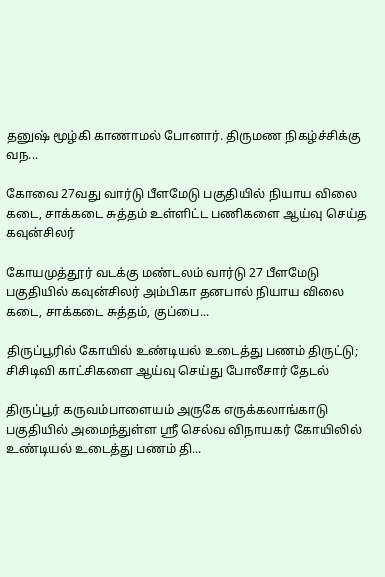தனுஷ் மூழ்கி காணாமல் போனார். திருமண நிகழ்ச்சிக்கு வந...

கோவை 27வது வார்டு பீளமேடு பகுதியில் நியாய விலை கடை, சாக்கடை சுத்தம் உள்ளிட்ட பணிகளை ஆய்வு செய்த கவுன்சிலர்

கோயமுத்தூர் வடக்கு மண்டலம் வார்டு 27 பீளமேடு பகுதியில் கவுன்சிலர் அம்பிகா தனபால் நியாய விலை கடை, சாக்கடை சுத்தம், குப்பை...

திருப்பூரில் கோயில் உண்டியல் உடைத்து பணம் திருட்டு; சிசிடிவி காட்சிகளை ஆய்வு செய்து போலீசார் தேடல்

திருப்பூர் கருவம்பாளையம் அருகே எருக்கலாங்காடு பகுதியில் அமைந்துள்ள ஸ்ரீ செல்வ விநாயகர் கோயிலில் உண்டியல் உடைத்து பணம் தி...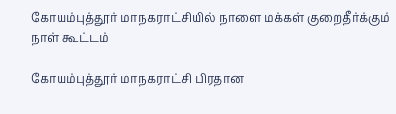கோயம்புத்தூர் மாநகராட்சியில் நாளை மக்கள் குறைதீர்க்கும் நாள் கூட்டம்

கோயம்புத்தூர் மாநகராட்சி பிரதான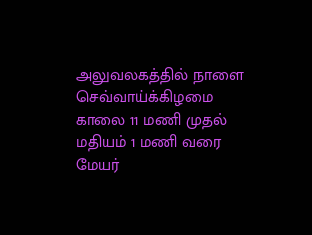அலுவலகத்தில் நாளை செவ்வாய்க்கிழமை காலை 11 மணி முதல் மதியம் 1 மணி வரை மேயர்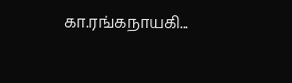கா.ரங்கநாயகி...